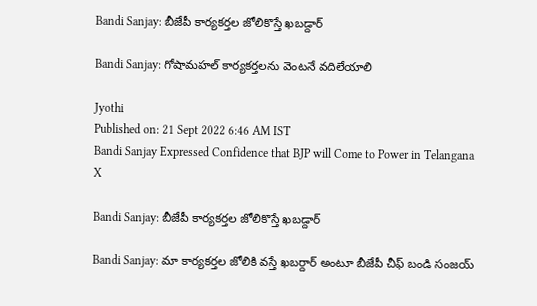Bandi Sanjay: బీజేపీ కార్యకర్తల జోలికొస్తే ఖబడ్దార్

Bandi Sanjay: గోషామహల్ కార్యకర్తలను వెంటనే వదిలేయాలి

Jyothi
Published on: 21 Sept 2022 6:46 AM IST
Bandi Sanjay Expressed Confidence that BJP will Come to Power in Telangana
X

Bandi Sanjay: బీజేపీ కార్యకర్తల జోలికొస్తే ఖబడ్దార్

Bandi Sanjay: మా కార్యకర్తల జోలికి వస్తే ఖబర్దార్ అంటూ బీజేపీ చీఫ్ బండి సంజయ్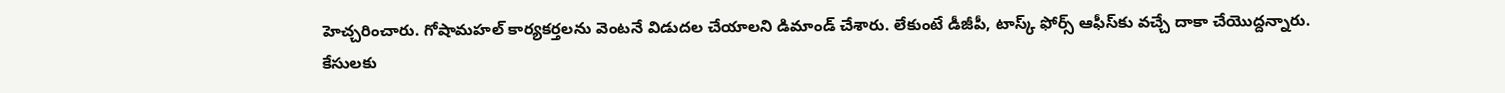హెచ్చరించారు. గోషామహల్ కార్యకర్తలను వెంటనే విడుదల చేయాలని డిమాండ్ చేశారు. లేకుంటే డీజీపీ, టాస్క్ ఫోర్స్ ఆఫీస్‌కు వచ్చే దాకా చేయొద్దన్నారు. కేసులకు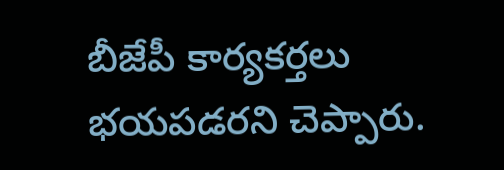బీజేపీ కార్యకర్తలు భయపడరని చెప్పారు.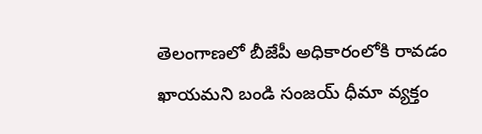తెలంగాణలో బీజేపీ అధికారంలోకి రావడం ఖాయమని బండి సంజయ్ ధీమా వ్యక్తం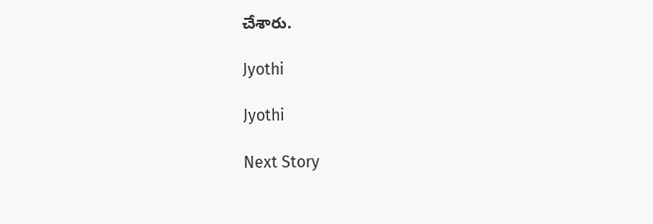చేశారు.

Jyothi

Jyothi

Next Story